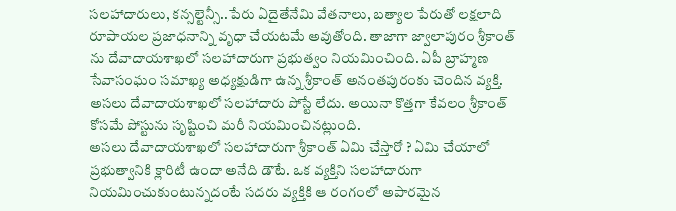సలహాదారులు, కన్సల్టెన్సీ..పేరు ఏదైతేనేమి వేతనాలు, బత్యాల పేరుతో లక్షలాది రూపాయల ప్రజాధనాన్ని వృధా చేయటమే అవుతోంది. తాజాగా జ్వాలాపురం శ్రీకాంత్ ను దేవాదాయశాఖలో సలహాదారుగా ప్రభుత్వం నియమించింది. ఏపీ బ్రాహ్మణ సేవాసంఘం సమాఖ్య అధ్యక్షుడిగా ఉన్న శ్రీకాంత్ అనంతపురంకు చెందిన వ్యక్తి. అసలు దేవాదాయశాఖలో సలహాదారు పోస్టే లేదు. అయినా కొత్తగా కేవలం శ్రీకాంత్ కోసమే పోస్టును సృష్టించి మరీ నియమించినట్లుంది.
అసలు దేవాదాయశాఖలో సలహాదారుగా శ్రీకాంత్ ఏమి చేస్తారో ? ఏమి చేయాలో ప్రభుత్వానికి క్లారిటీ ఉందా అనేది డౌటే. ఒక వ్యక్తిని సలహాదారుగా నియమించుకుంటున్నదంటే సదరు వ్యక్తికి ఆ రంగంలో అపారమైన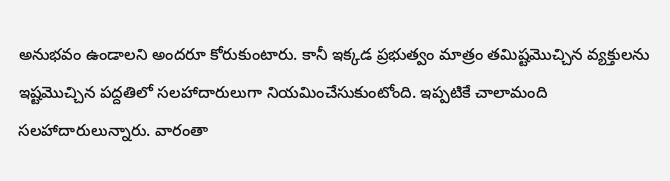అనుభవం ఉండాలని అందరూ కోరుకుంటారు. కానీ ఇక్కడ ప్రభుత్వం మాత్రం తమిష్టమొచ్చిన వ్యక్తులను ఇష్టమొచ్చిన పద్దతిలో సలహాదారులుగా నియమించేసుకుంటోంది. ఇప్పటికే చాలామంది సలహాదారులున్నారు. వారంతా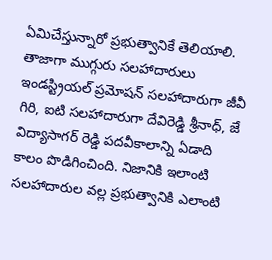ఏమిచేస్తున్నారో ప్రభుత్వానికే తెలియాలి.
తాజాగా ముగ్గురు సలహాదారులు ఇండస్ట్రియల్ ప్రమోషన్ సలహాదారుగా జీవీ గిరి, ఐటి సలహాదారుగా దేవిరెడ్డి శ్రీనాధ్, జే విద్యాసాగర్ రెడ్డి పదవీకాలాన్ని ఏడాది కాలం పొడిగించింది. నిజానికి ఇలాంటి సలహాదారుల వల్ల ప్రభుత్వానికి ఎలాంటి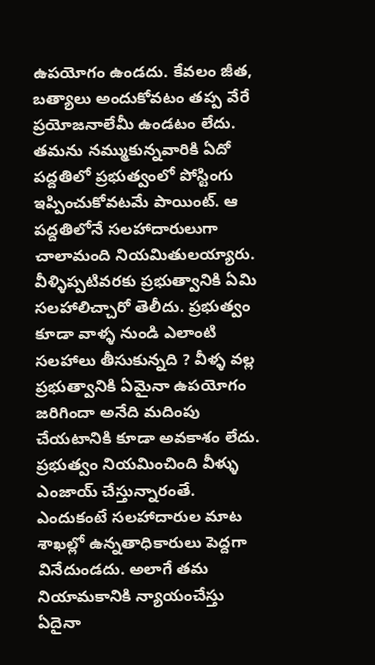ఉపయోగం ఉండదు. కేవలం జీత, బత్యాలు అందుకోవటం తప్ప వేరే ప్రయోజనాలేమీ ఉండటం లేదు.
తమను నమ్ముకున్నవారికి ఏదో పద్దతిలో ప్రభుత్వంలో పోస్టింగు ఇప్పించుకోవటమే పాయింట్. ఆ పద్దతిలోనే సలహాదారులుగా చాలామంది నియమితులయ్యారు. వీళ్ళిప్పటివరకు ప్రభుత్వానికి ఏమి సలహాలిచ్చారో తెలీదు. ప్రభుత్వం కూడా వాళ్ళ నుండి ఎలాంటి సలహాలు తీసుకున్నది ? వీళ్ళ వల్ల ప్రభుత్వానికి ఏమైనా ఉపయోగం జరిగిందా అనేది మదింపు చేయటానికి కూడా అవకాశం లేదు. ప్రభుత్వం నియమించింది వీళ్ళు ఎంజాయ్ చేస్తున్నారంతే. ఎందుకంటే సలహాదారుల మాట శాఖల్లో ఉన్నతాధికారులు పెద్దగా వినేదుండదు. అలాగే తమ నియామకానికి న్యాయంచేస్తు ఏదైనా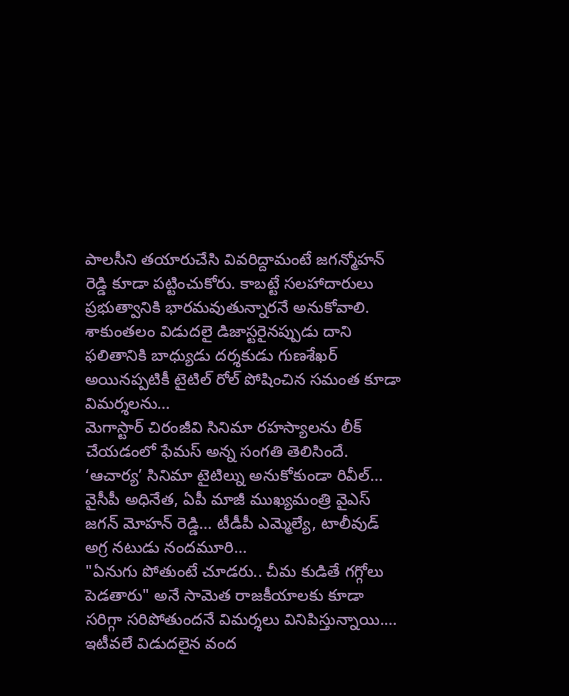పాలసీని తయారుచేసి వివరిద్దామంటే జగన్మోహన్ రెడ్డి కూడా పట్టించుకోరు. కాబట్టే సలహాదారులు ప్రభుత్వానికి భారమవుతున్నారనే అనుకోవాలి.
శాకుంతలం విడుదలై డిజాస్టరైనప్పుడు దాని ఫలితానికి బాధ్యుడు దర్శకుడు గుణశేఖర్ అయినప్పటికీ టైటిల్ రోల్ పోషించిన సమంత కూడా విమర్శలను…
మెగాస్టార్ చిరంజీవి సినిమా రహస్యాలను లీక్ చేయడంలో ఫేమస్ అన్న సంగతి తెలిసిందే. ‘ఆచార్య’ సినిమా టైటిల్ను అనుకోకుండా రివీల్…
వైసీపీ అధినేత, ఏపీ మాజీ ముఖ్యమంత్రి వైఎస్ జగన్ మోహన్ రెడ్డి… టీడీపీ ఎమ్మెల్యే, టాలీవుడ్ అగ్ర నటుడు నందమూరి…
"ఏనుగు పోతుంటే చూడరు.. చీమ కుడితే గగ్గోలు పెడతారు" అనే సామెత రాజకీయాలకు కూడా సరిగ్గా సరిపోతుందనే విమర్శలు వినిపిస్తున్నాయి.…
ఇటీవలే విడుదలైన వంద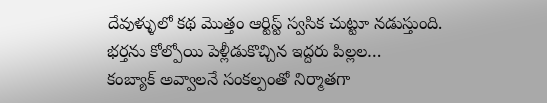దేవుళ్ళులో కథ మొత్తం ఆర్టిస్ట్ స్వసిక చుట్టూ నడుస్తుంది. భర్తను కోల్పోయి పెళ్లీడుకొచ్చిన ఇద్దరు పిల్లల…
కంబ్యాక్ అవ్వాలనే సంకల్పంతో నిర్మాతగా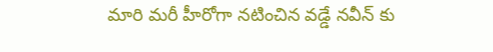మారి మరీ హీరోగా నటించిన వడ్డే నవీన్ కు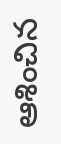ఆశించిన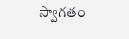స్వాగతం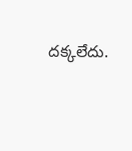దక్కలేదు.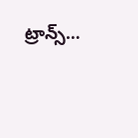ట్రాన్స్…